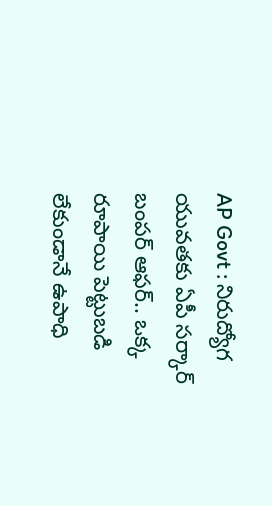AP Govt : నిరుద్యోగ యువతకు ఏపీ సర్కార్ బంపర్ ఆఫర్.. ఒక్క రూపాయి పెట్టుబడి లేకుండానే ఉపాధి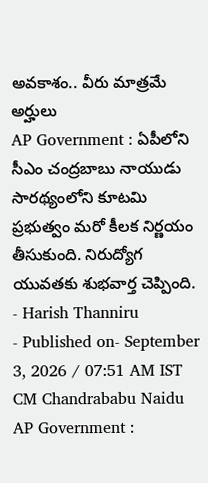అవకాశం.. వీరు మాత్రమే అర్హులు
AP Government : ఏపీలోని సీఎం చంద్రబాబు నాయుడు సారథ్యంలోని కూటమి ప్రభుత్వం మరో కీలక నిర్ణయం తీసుకుంది. నిరుద్యోగ యువతకు శుభవార్త చెప్పింది.
- Harish Thanniru
- Published on- September 3, 2026 / 07:51 AM IST
CM Chandrababu Naidu
AP Government :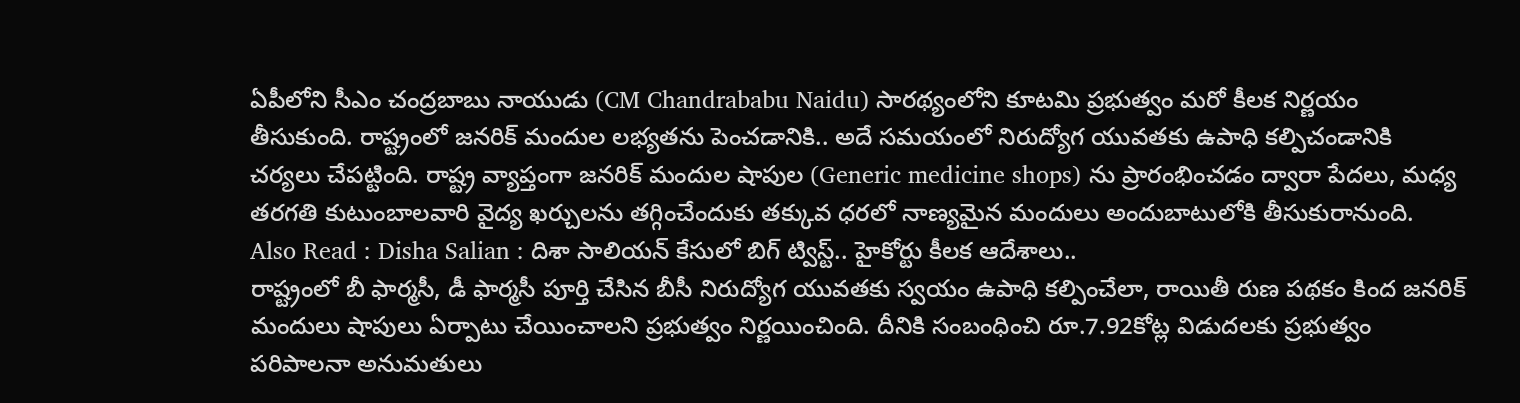ఏపీలోని సీఎం చంద్రబాబు నాయుడు (CM Chandrababu Naidu) సారథ్యంలోని కూటమి ప్రభుత్వం మరో కీలక నిర్ణయం తీసుకుంది. రాష్ట్రంలో జనరిక్ మందుల లభ్యతను పెంచడానికి.. అదే సమయంలో నిరుద్యోగ యువతకు ఉపాధి కల్పిచండానికి చర్యలు చేపట్టింది. రాష్ట్ర వ్యాప్తంగా జనరిక్ మందుల షాపుల (Generic medicine shops) ను ప్రారంభించడం ద్వారా పేదలు, మధ్య తరగతి కుటుంబాలవారి వైద్య ఖర్చులను తగ్గించేందుకు తక్కువ ధరలో నాణ్యమైన మందులు అందుబాటులోకి తీసుకురానుంది.
Also Read : Disha Salian : దిశా సాలియన్ కేసులో బిగ్ ట్విస్ట్.. హైకోర్టు కీలక ఆదేశాలు..
రాష్ట్రంలో బీ ఫార్మసీ, డీ ఫార్మసీ పూర్తి చేసిన బీసీ నిరుద్యోగ యువతకు స్వయం ఉపాధి కల్పించేలా, రాయితీ రుణ పథకం కింద జనరిక్ మందులు షాపులు ఏర్పాటు చేయించాలని ప్రభుత్వం నిర్ణయించింది. దీనికి సంబంధించి రూ.7.92కోట్ల విడుదలకు ప్రభుత్వం పరిపాలనా అనుమతులు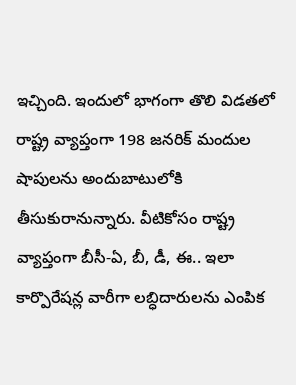ఇచ్చింది. ఇందులో భాగంగా తొలి విడతలో రాష్ట్ర వ్యాప్తంగా 198 జనరిక్ మందుల షాపులను అందుబాటులోకి తీసుకురానున్నారు. వీటికోసం రాష్ట్ర వ్యాప్తంగా బీసీ-ఏ, బీ, డీ, ఈ.. ఇలా కార్పొరేషన్ల వారీగా లబ్ధిదారులను ఎంపిక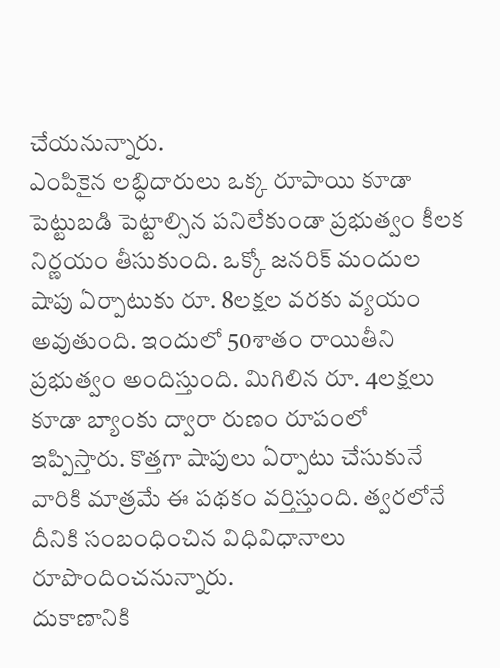చేయనున్నారు.
ఎంపికైన లబ్ధిదారులు ఒక్క రూపాయి కూడా పెట్టుబడి పెట్టాల్సిన పనిలేకుండా ప్రభుత్వం కీలక నిర్ణయం తీసుకుంది. ఒక్కో జనరిక్ మందుల షాపు ఏర్పాటుకు రూ. 8లక్షల వరకు వ్యయం అవుతుంది. ఇందులో 50శాతం రాయితీని ప్రభుత్వం అందిస్తుంది. మిగిలిన రూ. 4లక్షలు కూడా బ్యాంకు ద్వారా రుణం రూపంలో ఇప్పిస్తారు. కొత్తగా షాపులు ఏర్పాటు చేసుకునే వారికి మాత్రమే ఈ పథకం వర్తిస్తుంది. త్వరలోనే దీనికి సంబంధించిన విధివిధానాలు రూపొందించనున్నారు.
దుకాణానికి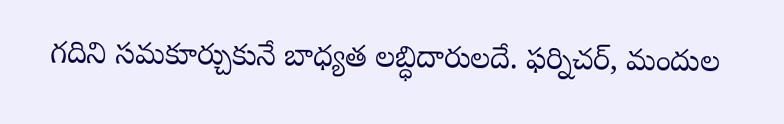గదిని సమకూర్చుకునే బాధ్యత లబ్ధిదారులదే. ఫర్నిచర్, మందుల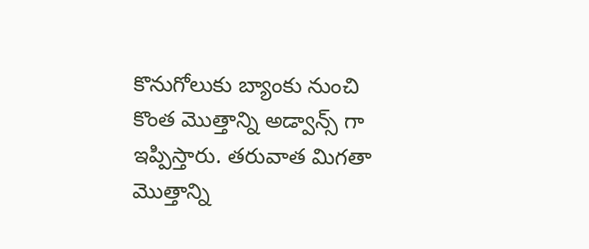కొనుగోలుకు బ్యాంకు నుంచి కొంత మొత్తాన్ని అడ్వాన్స్ గా ఇప్పిస్తారు. తరువాత మిగతా మొత్తాన్ని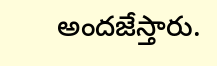అందజేస్తారు.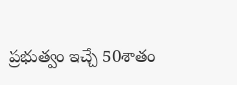ప్రభుత్వం ఇచ్చే 50శాతం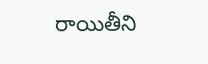రాయితీని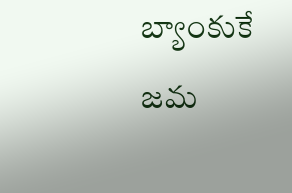బ్యాంకుకే జమ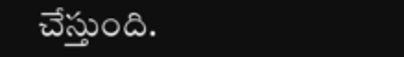చేస్తుంది.